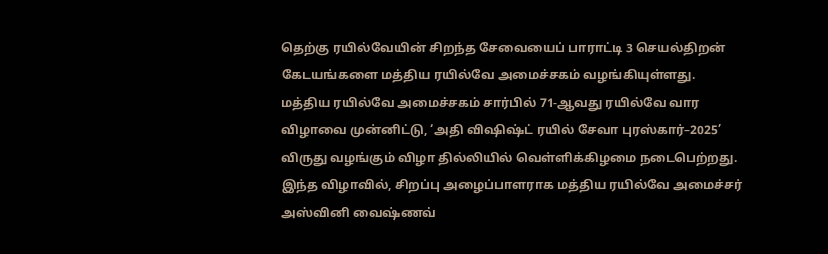தெற்கு ரயில்வேயின் சிறந்த சேவையைப் பாராட்டி 3 செயல்திறன் கேடயங்களை மத்திய ரயில்வே அமைச்சகம் வழங்கியுள்ளது.
மத்திய ரயில்வே அமைச்சகம் சார்பில் 71-ஆவது ரயில்வே வார விழாவை முன்னிட்டு, ‘அதி விஷிஷ்ட் ரயில் சேவா புரஸ்கார்–2025’ விருது வழங்கும் விழா தில்லியில் வெள்ளிக்கிழமை நடைபெற்றது. இந்த விழாவில், சிறப்பு அழைப்பாளராக மத்திய ரயில்வே அமைச்சர் அஸ்வினி வைஷ்ணவ்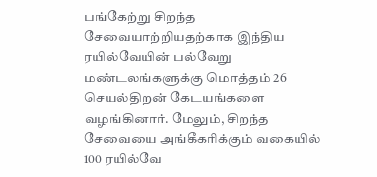பங்கேற்று சிறந்த சேவையாற்றியதற்காக இந்திய ரயில்வேயின் பல்வேறு மண்டலங்களுக்கு மொத்தம் 26 செயல்திறன் கேடயங்களை வழங்கினார். மேலும், சிறந்த சேவையை அங்கீகரிக்கும் வகையில் 100 ரயில்வே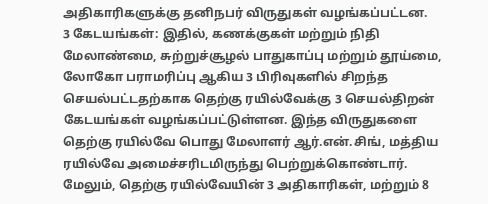அதிகாரிகளுக்கு தனிநபர் விருதுகள் வழங்கப்பட்டன.
3 கேடயங்கள்: இதில், கணக்குகள் மற்றும் நிதி மேலாண்மை, சுற்றுச்சூழல் பாதுகாப்பு மற்றும் தூய்மை, லோகோ பராமரிப்பு ஆகிய 3 பிரிவுகளில் சிறந்த செயல்பட்டதற்காக தெற்கு ரயில்வேக்கு 3 செயல்திறன் கேடயங்கள் வழங்கப்பட்டுள்ளன. இந்த விருதுகளை தெற்கு ரயில்வே பொது மேலாளர் ஆர்.என்.சிங், மத்திய ரயில்வே அமைச்சரிடமிருந்து பெற்றுக்கொண்டார். மேலும், தெற்கு ரயில்வேயின் 3 அதிகாரிகள், மற்றும் 8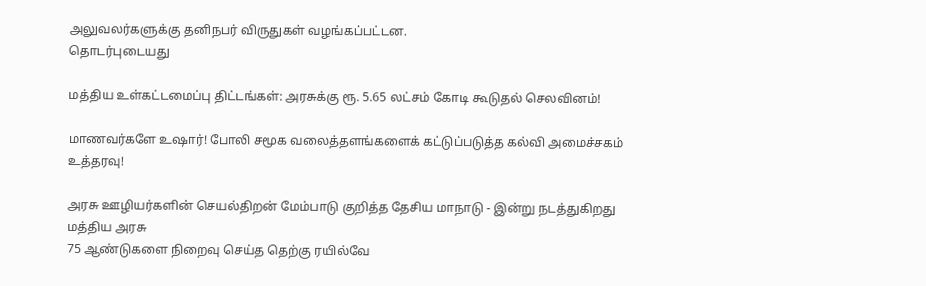அலுவலர்களுக்கு தனிநபர் விருதுகள் வழங்கப்பட்டன.
தொடர்புடையது

மத்திய உள்கட்டமைப்பு திட்டங்கள்: அரசுக்கு ரூ. 5.65 லட்சம் கோடி கூடுதல் செலவினம்!

மாணவர்களே உஷார்! போலி சமூக வலைத்தளங்களைக் கட்டுப்படுத்த கல்வி அமைச்சகம் உத்தரவு!

அரசு ஊழியர்களின் செயல்திறன் மேம்பாடு குறித்த தேசிய மாநாடு - இன்று நடத்துகிறது மத்திய அரசு
75 ஆண்டுகளை நிறைவு செய்த தெற்கு ரயில்வே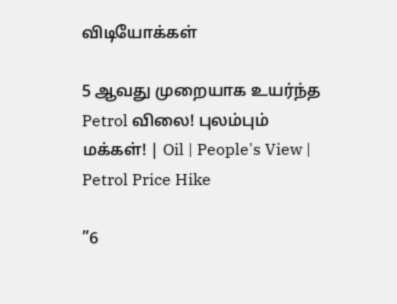விடியோக்கள்

5 ஆவது முறையாக உயர்ந்த Petrol விலை! புலம்பும் மக்கள்! | Oil | People's View | Petrol Price Hike

”6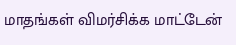மாதங்கள் விமர்சிக்க மாட்டேன்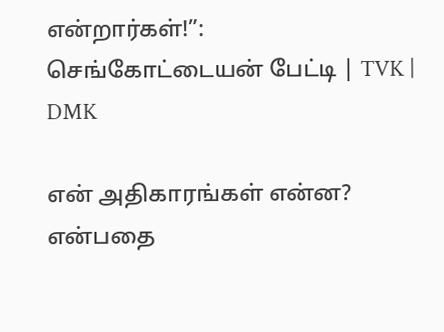என்றார்கள்!”: செங்கோட்டையன் பேட்டி | TVK | DMK

என் அதிகாரங்கள் என்ன? என்பதை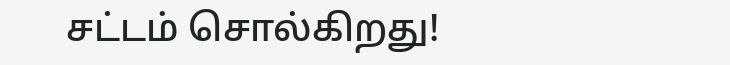சட்டம் சொல்கிறது!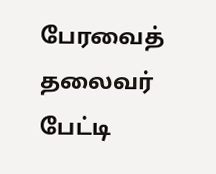பேரவைத் தலைவர் பேட்டி